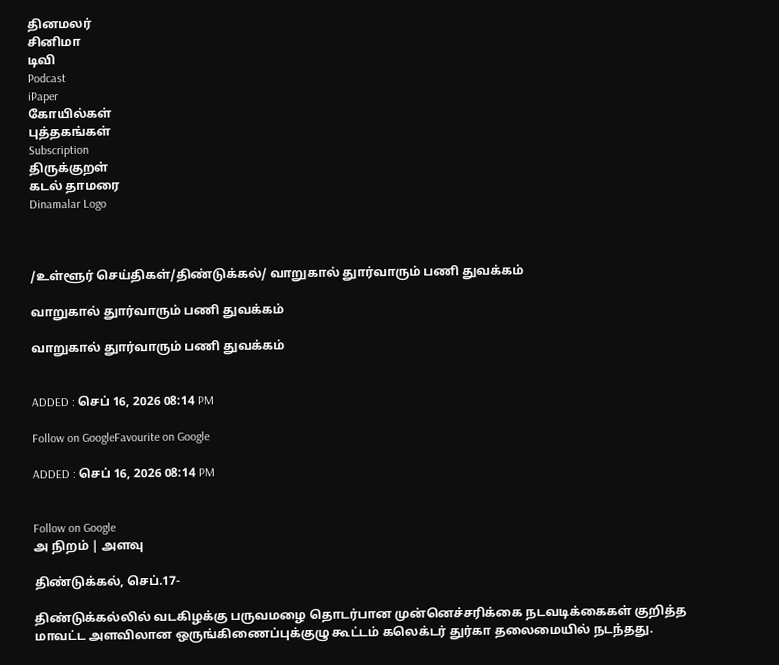தினமலர்
சினிமா
டிவி
Podcast
iPaper
கோயில்கள்
புத்தகங்கள்
Subscription
திருக்குறள்
கடல் தாமரை
Dinamalar Logo



/உள்ளூர் செய்திகள்/திண்டுக்கல்/ வாறுகால் துார்வாரும் பணி துவக்கம்

வாறுகால் துார்வாரும் பணி துவக்கம்

வாறுகால் துார்வாரும் பணி துவக்கம்


ADDED : செப் 16, 2026 08:14 PM

Follow on GoogleFavourite on Google

ADDED : செப் 16, 2026 08:14 PM


Follow on Google
அ நிறம் | அளவு

திண்டுக்கல், செப்.17-

திண்டுக்கல்லில் வடகிழக்கு பருவமழை தொடர்பான முன்னெச்சரிக்கை நடவடிக்கைகள் குறித்த மாவட்ட அளவிலான ஒருங்கிணைப்புக்குழு கூட்டம் கலெக்டர் துர்கா தலைமையில் நடந்தது.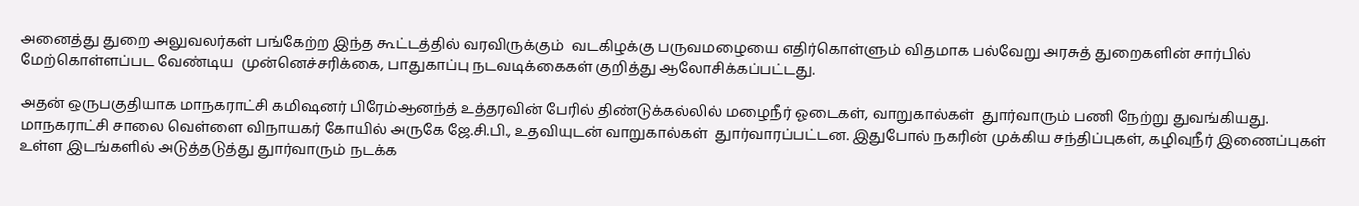அனைத்து துறை அலுவலர்கள் பங்கேற்ற இந்த கூட்டத்தில் வரவிருக்கும்  வடகிழக்கு பருவமழையை எதிர்கொள்ளும் விதமாக பல்வேறு அரசுத் துறைகளின் சார்பில் மேற்கொள்ளப்பட வேண்டிய  முன்னெச்சரிக்கை, பாதுகாப்பு நடவடிக்கைகள் குறித்து ஆலோசிக்கப்பட்டது.

அதன் ஒருபகுதியாக மாநகராட்சி கமிஷனர் பிரேம்ஆனந்த் உத்தரவின் பேரில் திண்டுக்கல்லில் மழைநீர் ஓடைகள், வாறுகால்கள்  துார்வாரும் பணி நேற்று துவங்கியது. மாநகராட்சி சாலை வெள்ளை விநாயகர் கோயில் அருகே ஜே.சி.பி., உதவியுடன் வாறுகால்கள்  துார்வாரப்பட்டன. இதுபோல் நகரின் முக்கிய சந்திப்புகள், கழிவுநீர் இணைப்புகள் உள்ள இடங்களில் அடுத்தடுத்து துார்வாரும் நடக்க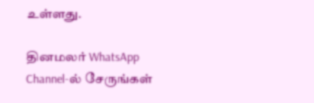உள்ளது.

தினமலர் WhatsApp Channel-ல் சேருங்கள்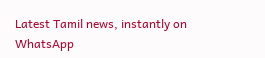Latest Tamil news, instantly on WhatsApp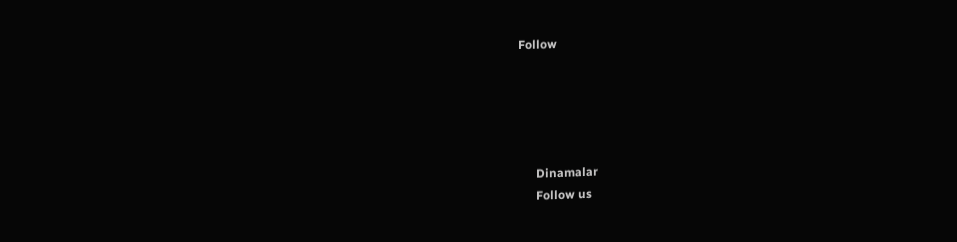Follow





      Dinamalar
      Follow us